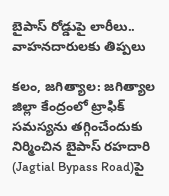బైపాస్ రోడ్డుపై లారీలు.. వాహనదారులకు తిప్పలు

కలం, జగిత్యాల: జగిత్యాల జిల్లా కేంద్రంలో ట్రాఫిక్ సమస్యను తగ్గించేందుకు నిర్మించిన బైపాస్ రహదారి (Jagtial Bypass Road)పై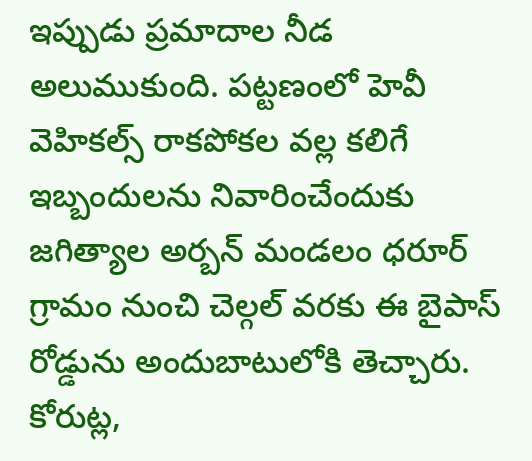ఇప్పుడు ప్రమాదాల నీడ అలుముకుంది. పట్టణంలో హెవీ వెహికల్స్ రాకపోకల వల్ల కలిగే ఇబ్బందులను నివారించేందుకు జగిత్యాల అర్బన్ మండలం ధరూర్ గ్రామం నుంచి చెల్గల్ వరకు ఈ బైపాస్ రోడ్డును అందుబాటులోకి తెచ్చారు. కోరుట్ల,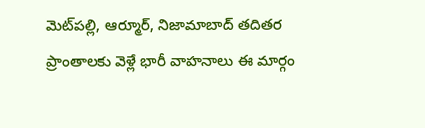మెట్‌పల్లి, ఆర్మూర్, నిజామాబాద్ తదితర ప్రాంతాలకు వెళ్లే భారీ వాహనాలు ఈ మార్గం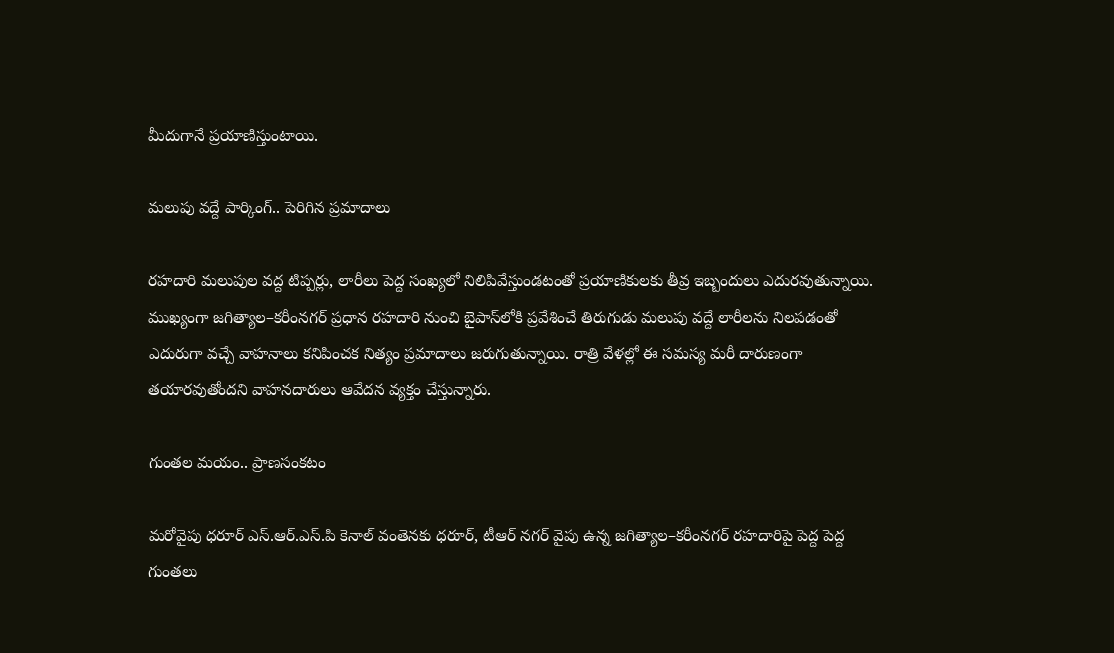మీదుగానే ప్రయాణిస్తుంటాయి.

మలుపు వద్దే పార్కింగ్.. పెరిగిన ప్రమాదాలు

రహదారి మలుపుల వద్ద టిప్పర్లు, లారీలు పెద్ద సంఖ్యలో నిలిపివేస్తుండటంతో ప్రయాణికులకు తీవ్ర ఇబ్బందులు ఎదురవుతున్నాయి. ముఖ్యంగా జగిత్యాల–కరీంనగర్ ప్రధాన రహదారి నుంచి బైపాస్‌లోకి ప్రవేశించే తిరుగుడు మలుపు వద్దే లారీలను నిలపడంతో ఎదురుగా వచ్చే వాహనాలు కనిపించక నిత్యం ప్రమాదాలు జరుగుతున్నాయి. రాత్రి వేళల్లో ఈ సమస్య మరీ దారుణంగా తయారవుతోందని వాహనదారులు ఆవేదన వ్యక్తం చేస్తున్నారు.

గుంతల మయం.. ప్రాణసంకటం

మరోవైపు ధరూర్ ఎస్.ఆర్.ఎస్.పి కెనాల్ వంతెనకు ధరూర్, టీఆర్ నగర్ వైపు ఉన్న జగిత్యాల–కరీంనగర్ రహదారిపై పెద్ద పెద్ద గుంతలు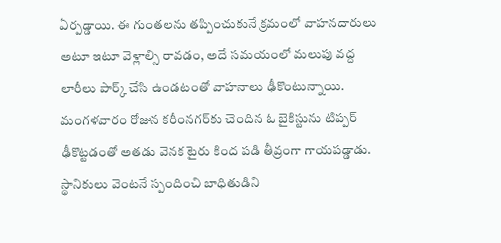ఏర్పడ్డాయి. ఈ గుంతలను తప్పించుకునే క్రమంలో వాహనదారులు అటూ ఇటూ వెళ్లాల్సి రావడం, అదే సమయంలో మలుపు వద్ద లారీలు పార్క్ చేసి ఉండటంతో వాహనాలు ఢీకొంటున్నాయి. మంగళవారం రోజున కరీంనగర్‌కు చెందిన ఓ బైకిస్టును టిప్పర్ ఢీకొట్టడంతో అతడు వెనక టైరు కింద పడి తీవ్రంగా గాయపడ్డాడు. స్థానికులు వెంటనే స్పందించి బాధితుడిని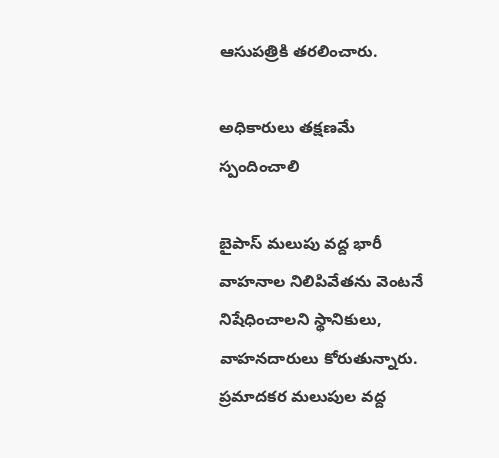ఆసుపత్రికి తరలించారు.

అధికారులు తక్షణమే స్పందించాలి

బైపాస్ మలుపు వద్ద భారీ వాహనాల నిలిపివేతను వెంటనే నిషేధించాలని స్థానికులు, వాహనదారులు కోరుతున్నారు. ప్రమాదకర మలుపుల వద్ద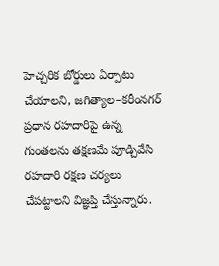హెచ్చరిక బోర్డులు ఏర్పాటు చేయాలని, జగిత్యాల–కరీంనగర్ ప్రధాన రహదారిపై ఉన్న గుంతలను తక్షణమే పూడ్చివేసి రహదారి రక్షణ చర్యలు చేపట్టాలని విజ్ఞప్తి చేస్తున్నారు.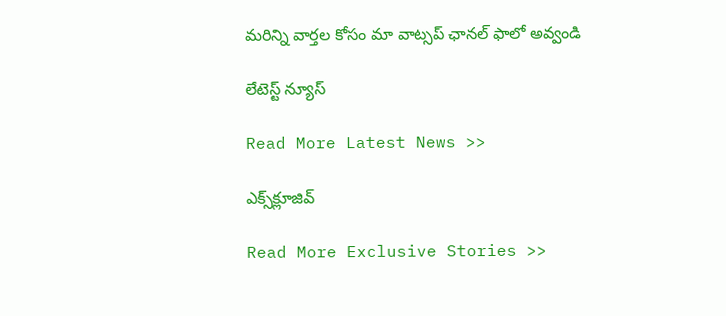మ‌రిన్ని వార్త‌ల కోసం మా వాట్స‌ప్ ఛాన‌ల్ ఫాలో అవ్వండి

లేటెస్ట్ న్యూస్‌

Read More Latest News >>

ఎక్స్‌క్లూజివ్‌

Read More Exclusive Stories >>